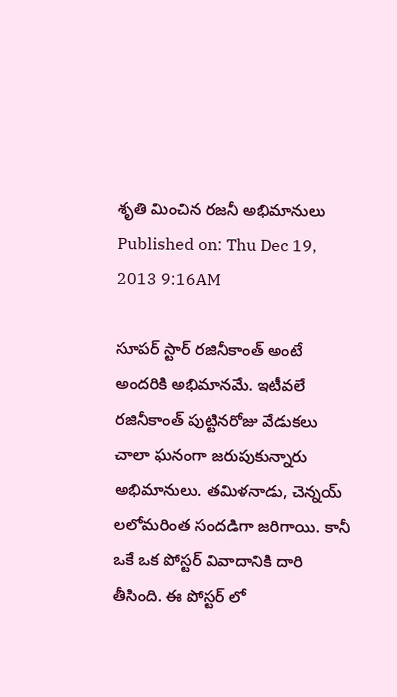శృతి మించిన రజనీ అభిమానులు
Published on: Thu Dec 19, 2013 9:16AM

సూపర్ స్టార్ రజినీకాంత్ అంటే అందరికి అభిమానమే. ఇటీవలే రజినీకాంత్ పుట్టినరోజు వేడుకలు చాలా ఘనంగా జరుపుకున్నారు అభిమానులు. తమిళనాడు, చెన్నయ్ లలోమరింత సందడిగా జరిగాయి. కానీ ఒకే ఒక పోస్టర్ వివాదానికి దారి తీసింది. ఈ పోస్టర్ లో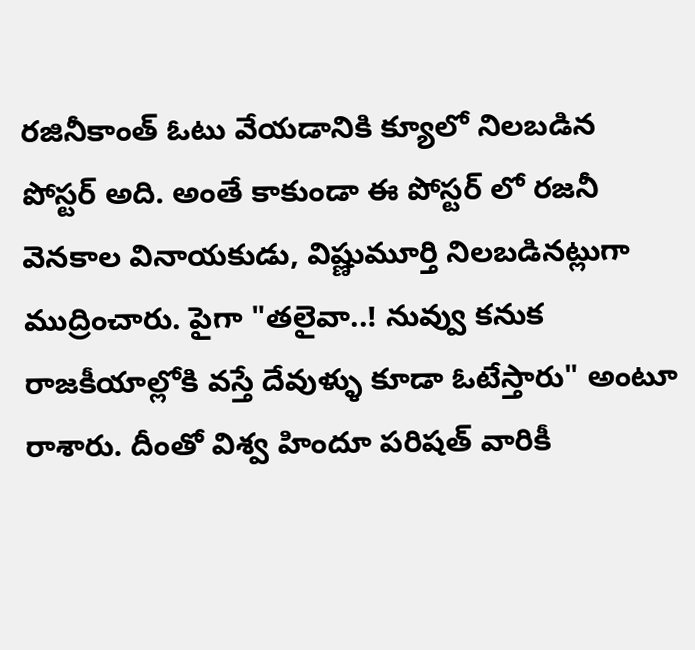రజినీకాంత్ ఓటు వేయడానికి క్యూలో నిలబడిన పోస్టర్ అది. అంతే కాకుండా ఈ పోస్టర్ లో రజనీ వెనకాల వినాయకుడు, విష్ణుమూర్తి నిలబడినట్లుగా ముద్రించారు. పైగా "తలైవా..! నువ్వు కనుక రాజకీయాల్లోకి వస్తే దేవుళ్ళు కూడా ఓటేస్తారు" అంటూ రాశారు. దీంతో విశ్వ హిందూ పరిషత్ వారికీ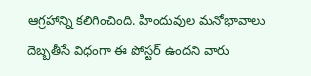ఆగ్రహాన్ని కలిగించింది. హిందువుల మనోభావాలు దెబ్బతీసే విధంగా ఈ పోస్టర్ ఉందని వారు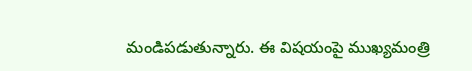మండిపడుతున్నారు. ఈ విషయంపై ముఖ్యమంత్రి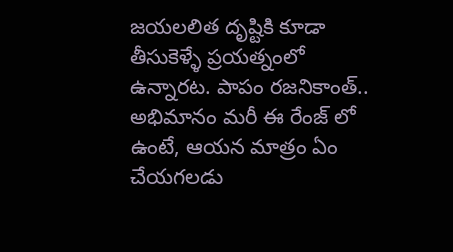జయలలిత దృష్టికి కూడా తీసుకెళ్ళే ప్రయత్నంలో ఉన్నారట. పాపం రజనికాంత్.. అభిమానం మరీ ఈ రేంజ్ లో ఉంటే, ఆయన మాత్రం ఏం చేయగలడు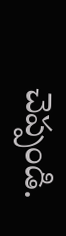చెప్పండి.